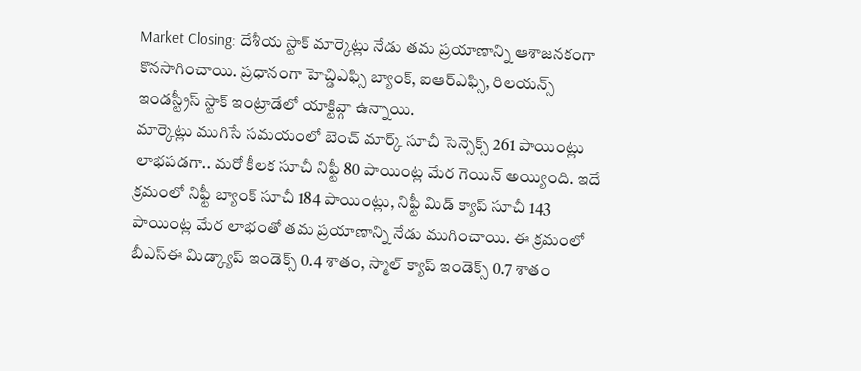Market Closing: దేశీయ స్టాక్ మార్కెట్లు నేడు తమ ప్రయాణాన్ని ఆశాజనకంగా కొనసాగించాయి. ప్రధానంగా హెచ్డిఎఫ్సి బ్యాంక్, ఐఆర్ఎఫ్సి, రిలయన్స్ ఇండస్ట్రీస్ స్టాక్ ఇంట్రాడేలో యాక్టివ్గా ఉన్నాయి.
మార్కెట్లు ముగిసే సమయంలో బెంచ్ మార్క్ సూచీ సెన్సెక్స్ 261 పాయింట్లు లాభపడగా.. మరో కీలక సూచీ నిఫ్టీ 80 పాయింట్ల మేర గెయిన్ అయ్యింది. ఇదే క్రమంలో నిఫ్టీ బ్యాంక్ సూచీ 184 పాయింట్లు, నిఫ్టీ మిడ్ క్యాప్ సూచీ 143 పాయింట్ల మేర లాభంతో తమ ప్రయాణాన్ని నేడు ముగించాయి. ఈ క్రమంలో బీఎస్ఈ మిడ్క్యాప్ ఇండెక్స్ 0.4 శాతం, స్మాల్ క్యాప్ ఇండెక్స్ 0.7 శాతం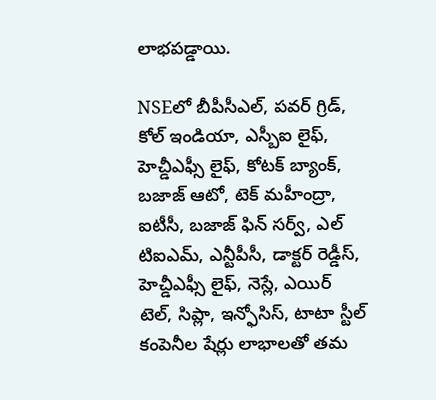లాభపడ్డాయి.

NSEలో బీపీసీఎల్, పవర్ గ్రిడ్, కోల్ ఇండియా, ఎస్బీఐ లైఫ్, హెచ్డీఎఫ్సీ లైఫ్, కోటక్ బ్యాంక్, బజాజ్ ఆటో, టెక్ మహీంద్రా, ఐటీసీ, బజాజ్ ఫిన్ సర్వ్, ఎల్ టిఐఎమ్, ఎన్టీపీసీ, డాక్టర్ రెడ్డీస్, హెచ్డీఎఫ్సీ లైఫ్, నెస్లే, ఎయిర్ టెల్, సిప్లా, ఇన్ఫోసిస్, టాటా స్టీల్ కంపెనీల షేర్లు లాభాలతో తమ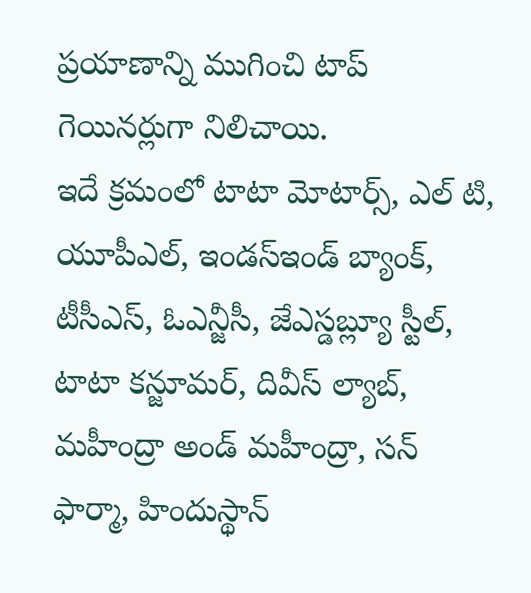ప్రయాణాన్ని ముగించి టాప్ గెయినర్లుగా నిలిచాయి.
ఇదే క్రమంలో టాటా మోటార్స్, ఎల్ టి, యూపీఎల్, ఇండస్ఇండ్ బ్యాంక్, టీసీఎస్, ఓఎన్జీసీ, జేఎస్డబ్ల్యూ స్టీల్, టాటా కన్జూమర్, దివీస్ ల్యాబ్, మహీంద్రా అండ్ మహీంద్రా, సన్ ఫార్మా, హిందుస్థాన్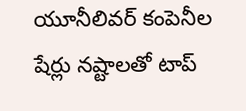యూనీలివర్ కంపెనీల షేర్లు నష్టాలతో టాప్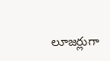లూజర్లుగా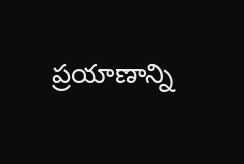ప్రయాణాన్ని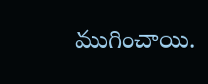ముగించాయి.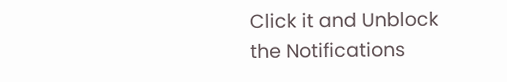Click it and Unblock the Notifications